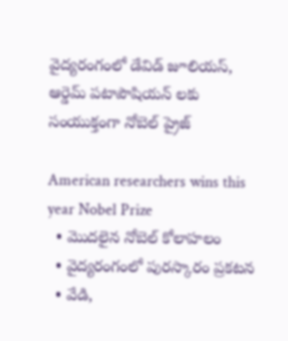వైద్యరంగంలో డేవిడ్ జూలియస్, ఆర్డెమ్ పటాపౌషియన్ లకు సంయుక్తంగా నోబెల్ ప్రైజ్

American researchers wins this year Nobel Prize
  • మొదలైన నోబెల్ కోలాహలం
  • వైద్యరంగంలో పురస్కారం ప్రకటన
  • వేడి,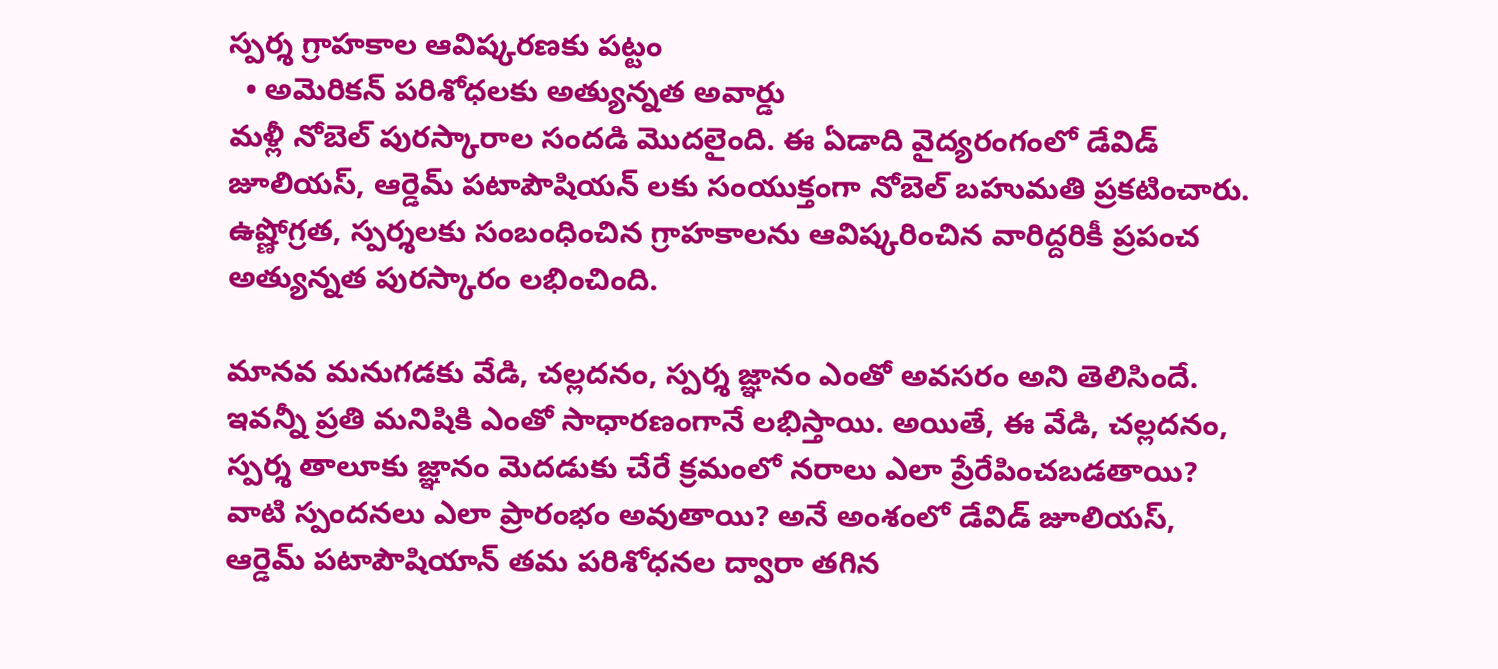స్పర్శ గ్రాహకాల ఆవిష్కరణకు పట్టం
  • అమెరికన్ పరిశోధలకు అత్యున్నత అవార్డు
మళ్లీ నోబెల్ పురస్కారాల సందడి మొదలైంది. ఈ ఏడాది వైద్యరంగంలో డేవిడ్ జూలియస్, ఆర్డెమ్ పటాపౌషియన్ లకు సంయుక్తంగా నోబెల్ బహుమతి ప్రకటించారు. ఉష్ణోగ్రత, స్పర్శలకు సంబంధించిన గ్రాహకాలను ఆవిష్కరించిన వారిద్దరికీ ప్రపంచ అత్యున్నత పురస్కారం లభించింది.

మానవ మనుగడకు వేడి, చల్లదనం, స్పర్శ జ్ఞానం ఎంతో అవసరం అని తెలిసిందే. ఇవన్నీ ప్రతి మనిషికి ఎంతో సాధారణంగానే లభిస్తాయి. అయితే, ఈ వేడి, చల్లదనం, స్పర్శ తాలూకు జ్ఞానం మెదడుకు చేరే క్రమంలో నరాలు ఎలా ప్రేరేపించబడతాయి? వాటి స్పందనలు ఎలా ప్రారంభం అవుతాయి? అనే అంశంలో డేవిడ్ జూలియస్, ఆర్డెమ్ పటాపౌషియాన్ తమ పరిశోధనల ద్వారా తగిన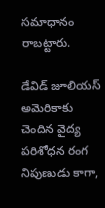సమాధానం రాబట్టారు.

డేవిడ్ జూలియస్ అమెరికాకు చెందిన వైద్య పరిశోధన రంగ నిపుణుడు కాగా,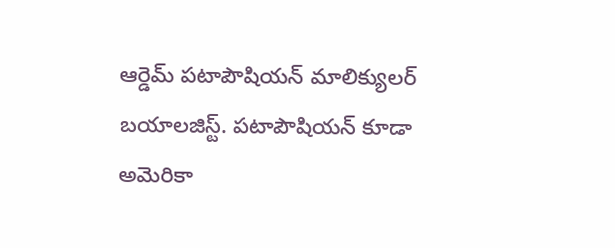ఆర్డెమ్ పటాపౌషియన్ మాలిక్యులర్ బయాలజిస్ట్. పటాపౌషియన్ కూడా అమెరికా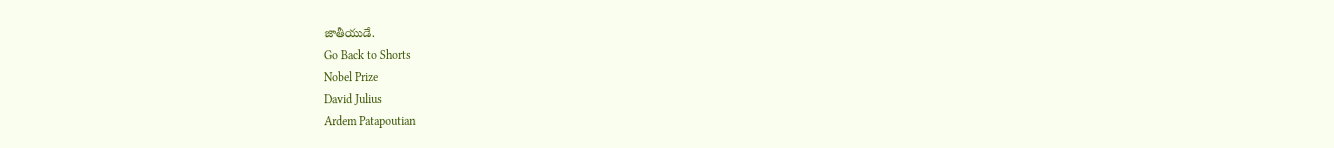జాతీయుడే.
Go Back to Shorts
Nobel Prize
David Julius
Ardem Patapoutian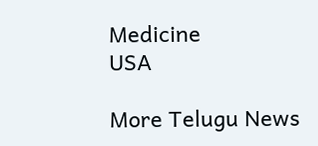Medicine
USA

More Telugu News